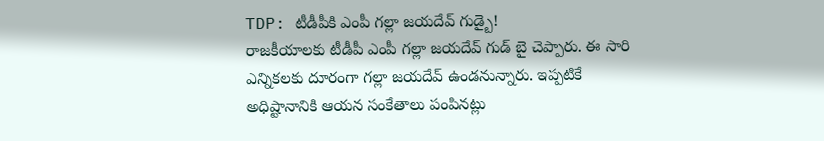TDP: టీడీపీకి ఎంపీ గల్లా జయదేవ్ గుడ్బై!
రాజకీయాలకు టీడీపీ ఎంపీ గల్లా జయదేవ్ గుడ్ బై చెప్పారు. ఈ సారి ఎన్నికలకు దూరంగా గల్లా జయదేవ్ ఉండనున్నారు. ఇప్పటికే అధిష్టానానికి ఆయన సంకేతాలు పంపినట్లు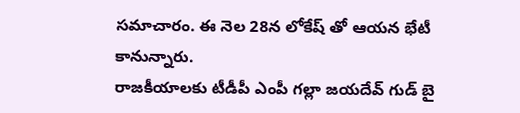సమాచారం. ఈ నెల 28న లోకేష్ తో ఆయన భేటీ కానున్నారు.
రాజకీయాలకు టీడీపీ ఎంపీ గల్లా జయదేవ్ గుడ్ బై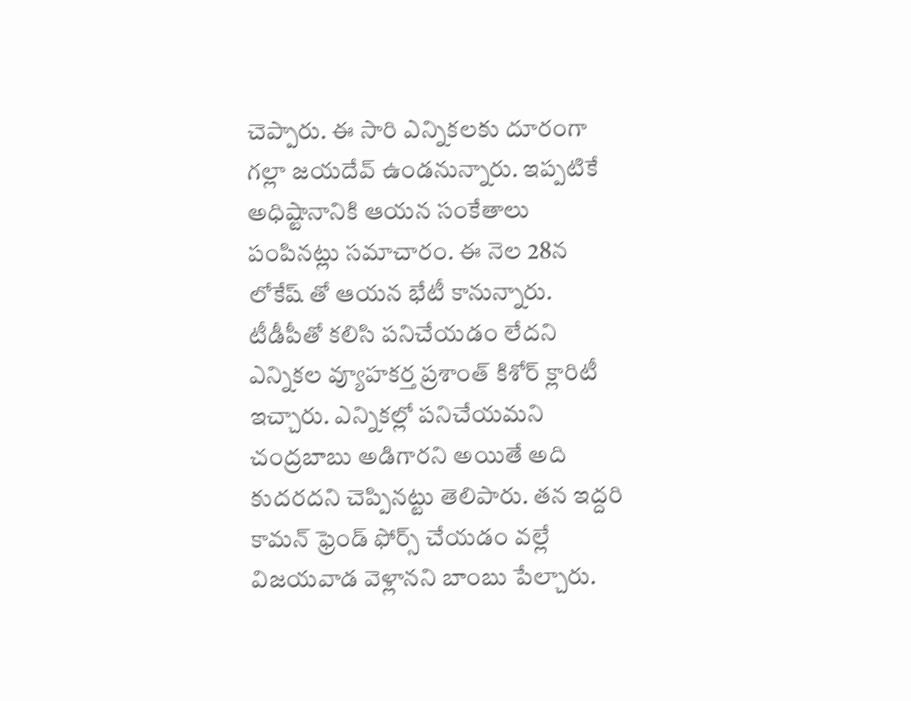చెప్పారు. ఈ సారి ఎన్నికలకు దూరంగా గల్లా జయదేవ్ ఉండనున్నారు. ఇప్పటికే అధిష్టానానికి ఆయన సంకేతాలు పంపినట్లు సమాచారం. ఈ నెల 28న లోకేష్ తో ఆయన భేటీ కానున్నారు.
టీడీపీతో కలిసి పనిచేయడం లేదని ఎన్నికల వ్యూహకర్త ప్రశాంత్ కిశోర్ క్లారిటీ ఇచ్చారు. ఎన్నికల్లో పనిచేయమని చంద్రబాబు అడిగారని అయితే అది కుదరదని చెప్పినట్టు తెలిపారు. తన ఇద్దరి కామన్ ఫ్రెండ్ ఫోర్స్ చేయడం వల్లే విజయవాడ వెళ్లానని బాంబు పేల్చారు.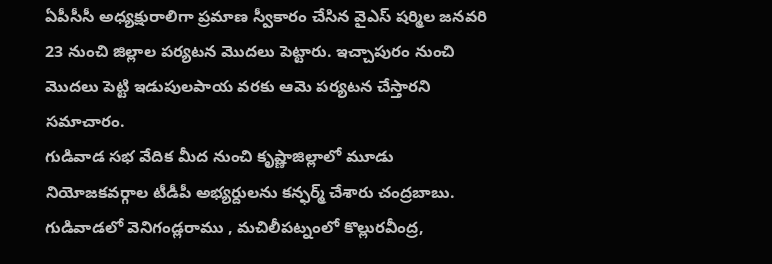ఏపీసీసీ అధ్యక్షురాలిగా ప్రమాణ స్వీకారం చేసిన వైఎస్ షర్మిల జనవరి 23 నుంచి జిల్లాల పర్యటన మొదలు పెట్టారు. ఇచ్చాపురం నుంచి మొదలు పెట్టి ఇడుపులపాయ వరకు ఆమె పర్యటన చేస్తారని సమాచారం.
గుడివాడ సభ వేదిక మీద నుంచి కృష్ణాజిల్లాలో మూడు నియోజకవర్గాల టీడీపీ అభ్యర్దులను కన్ఫర్మ్ చేశారు చంద్రబాబు. గుడివాడలో వెనిగండ్లరాము , మచిలీపట్నంలో కొల్లురవీంద్ర,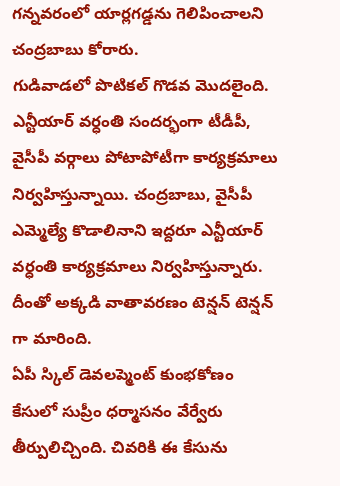గన్నవరంలో యార్లగడ్డను గెలిపించాలని చంద్రబాబు కోరారు.
గుడివాడలో పొటికల్ గొడవ మొదలైంది. ఎన్టీయార్ వర్ధంతి సందర్భంగా టీడీపీ, వైసీపీ వర్గాలు పోటాపోటీగా కార్యక్రమాలు నిర్వహిస్తున్నాయి. చంద్రబాబు, వైసీపీ ఎమ్మెల్యే కొడాలినాని ఇద్దరూ ఎన్టీయార్ వర్ధంతి కార్యక్రమాలు నిర్వహిస్తున్నారు. దీంతో అక్కడి వాతావరణం టెన్షన్ టెన్షన్ గా మారింది.
ఏపీ స్కిల్ డెవలప్మెంట్ కుంభకోణం కేసులో సుప్రీం ధర్మాసనం వేర్వేరు తీర్పులిచ్చింది. చివరికి ఈ కేసును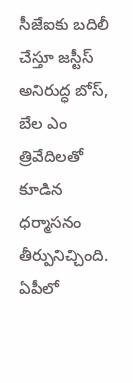సీజేఐకు బదిలీ చేస్తూ జస్టీస్ అనిరుద్ధ బోస్, బేల ఎం త్రివేదిలతో కూడిన ధర్మాసనం తీర్పునిచ్చింది.
ఏపీలో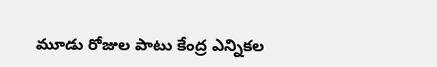మూడు రోజుల పాటు కేంద్ర ఎన్నికల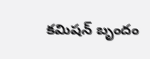కమిషన్ బృందం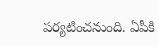పర్యటించనుంది. ఏపీకి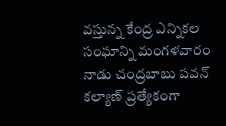వస్తున్న కేంద్ర ఎన్నికల సంఘాన్ని మంగళవారం నాడు చంద్రబాబు పవన్ కల్యాణ్ ప్రత్యేకంగా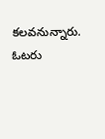కలవనున్నారు. ఓటరు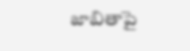జాబితాపై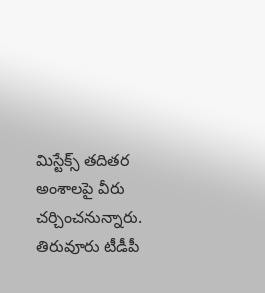మిస్టేక్స్ తదితర అంశాలపై వీరు చర్చించనున్నారు.
తిరువూరు టీడీపీ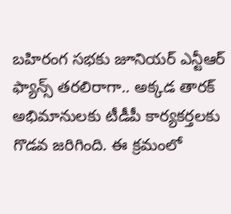బహిరంగ సభకు జూనియర్ ఎన్టీఆర్ ఫ్యాన్స్ తరలిరాగా.. అక్కడ తారక్ అభిమానులకు టీడీపీ కార్యకర్తలకు గొడవ జరిగింది. ఈ క్రమంలో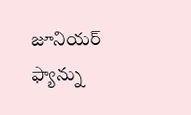జూనియర్ ఫ్యాన్ను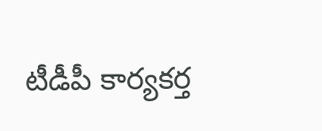టీడీపీ కార్యకర్త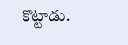కొట్టాడు.